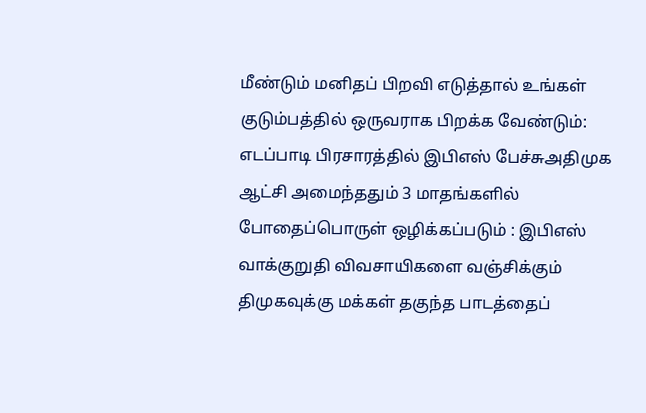மீண்டும் மனிதப் பிறவி எடுத்தால் உங்கள் குடும்பத்தில் ஒருவராக பிறக்க வேண்டும்: எடப்பாடி பிரசாரத்தில் இபிஎஸ் பேச்சுஅதிமுக ஆட்சி அமைந்ததும் 3 மாதங்களில் போதைப்பொருள் ஒழிக்கப்படும் : இபிஎஸ் வாக்குறுதி விவசாயிகளை வஞ்சிக்கும் திமுகவுக்கு மக்கள் தகுந்த பாடத்தைப்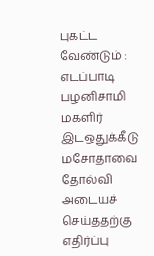புகட்ட வேண்டும் : எடப்பாடி பழனிசாமி மகளிர் இடஒதுக்கீடு மசோதாவை தோல்வி அடையச் செய்ததற்கு எதிர்ப்பு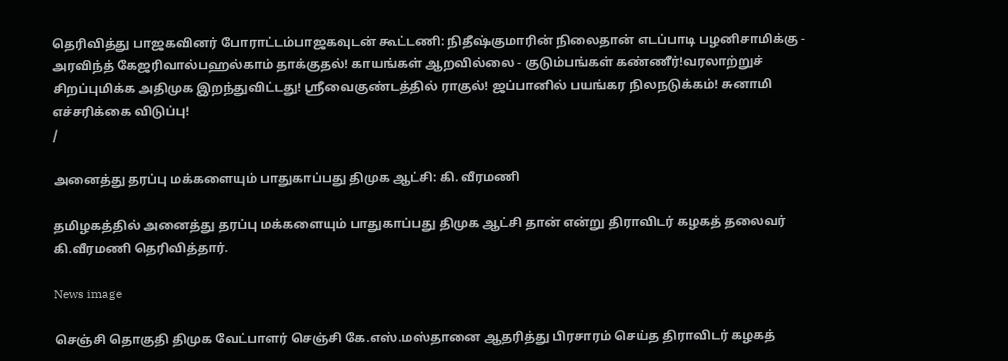தெரிவித்து பாஜகவினர் போராட்டம்பாஜகவுடன் கூட்டணி: நிதீஷ்குமாரின் நிலைதான் எடப்பாடி பழனிசாமிக்கு - அரவிந்த் கேஜரிவால்பஹல்காம் தாக்குதல்! காயங்கள் ஆறவில்லை - குடும்பங்கள் கண்ணீர்!வரலாற்றுச் சிறப்புமிக்க அதிமுக இறந்துவிட்டது! ஸ்ரீவைகுண்டத்தில் ராகுல்! ஜப்பானில் பயங்கர நிலநடுக்கம்! சுனாமி எச்சரிக்கை விடுப்பு!
/

அனைத்து தரப்பு மக்களையும் பாதுகாப்பது திமுக ஆட்சி: கி. வீரமணி

தமிழகத்தில் அனைத்து தரப்பு மக்களையும் பாதுகாப்பது திமுக ஆட்சி தான் என்று திராவிடர் கழகத் தலைவர் கி.வீரமணி தெரிவித்தார்.

News image

செஞ்சி தொகுதி திமுக வேட்பாளர் செஞ்சி கே.எஸ்.மஸ்தானை ஆதரித்து பிரசாரம் செய்த திராவிடர் கழகத்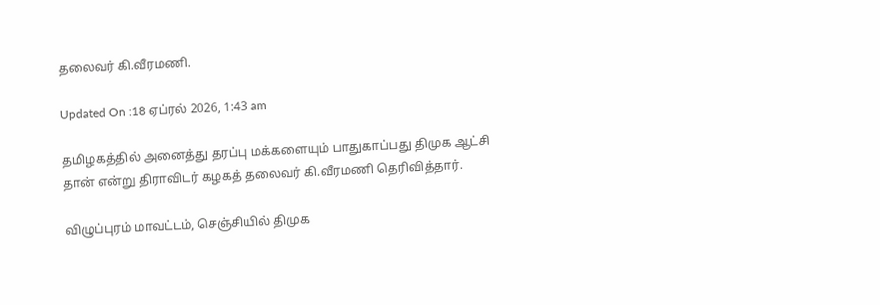தலைவர் கி.வீரமணி.

Updated On :18 ஏப்ரல் 2026, 1:43 am

தமிழகத்தில் அனைத்து தரப்பு மக்களையும் பாதுகாப்பது திமுக ஆட்சி தான் என்று திராவிடர் கழகத் தலைவர் கி.வீரமணி தெரிவித்தார்.

விழுப்புரம் மாவட்டம், செஞ்சியில் திமுக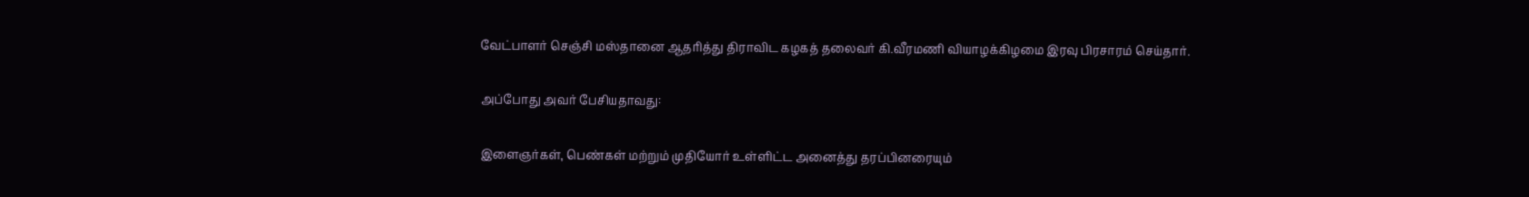வேட்பாளர் செஞ்சி மஸ்தானை ஆதரித்து திராவிட கழகத் தலைவர் கி.வீரமணி வியாழக்கிழமை இரவு பிரசாரம் செய்தார்.

அப்போது அவர் பேசியதாவது:

இளைஞர்கள், பெண்கள் மற்றும் முதியோர் உள்ளிட்ட அனைத்து தரப்பினரையும்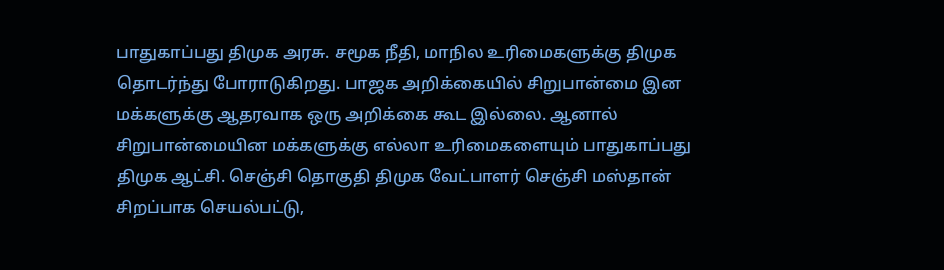பாதுகாப்பது திமுக அரசு. சமூக நீதி, மாநில உரிமைகளுக்கு திமுக தொடர்ந்து போராடுகிறது. பாஜக அறிக்கையில் சிறுபான்மை இன மக்களுக்கு ஆதரவாக ஒரு அறிக்கை கூட இல்லை. ஆனால் சிறுபான்மையின மக்களுக்கு எல்லா உரிமைகளையும் பாதுகாப்பது திமுக ஆட்சி. செஞ்சி தொகுதி திமுக வேட்பாளர் செஞ்சி மஸ்தான் சிறப்பாக செயல்பட்டு,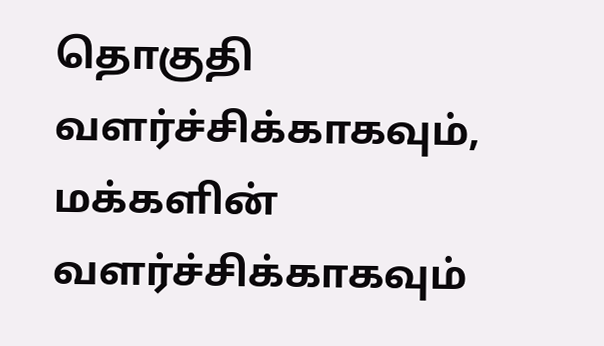தொகுதி வளர்ச்சிக்காகவும், மக்களின் வளர்ச்சிக்காகவும்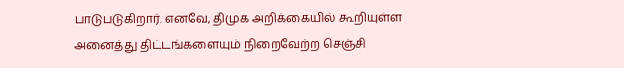பாடுபடுகிறார். எனவே, திமுக அறிக்கையில் கூறியுள்ள அனைத்து திட்டங்களையும் நிறைவேற்ற செஞ்சி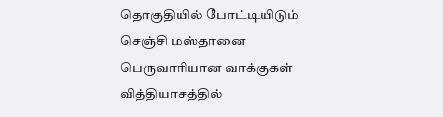தொகுதியில் போட்டியிடும் செஞ்சி மஸ்தானை பெருவாரியான வாக்குகள் வித்தியாசத்தில்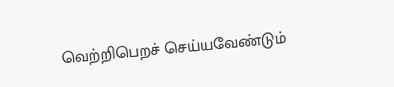வெற்றிபெறச் செய்யவேண்டும்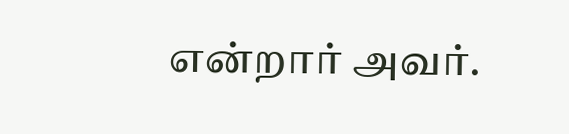என்றார் அவர்.